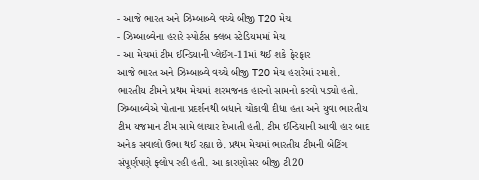- આજે ભારત અને ઝિમ્બાબ્વે વચ્ચે બીજી T20 મેચ
- ઝિમ્બાબ્વેના હરારે સ્પોર્ટસ ક્લબ સ્ટેડિયમમાં મેચ
- આ મેચમાં ટીમ ઈન્ડિયાની પ્લેઈંગ-11માં થઈ શકે ફેરફાર
આજે ભારત અને ઝિમ્બાબ્વે વચ્ચે બીજી T20 મેચ હરારેમાં રમાશે. ભારતીય ટીમને પ્રથમ મેચમાં શરમજનક હારનો સામનો કરવો પડ્યો હતો. ઝિમ્બાબ્વેએ પોતાના પ્રદર્શનથી બધાને ચોંકાવી દીધા હતા અને યુવા ભારતીય ટીમ યજમાન ટીમ સામે લાચાર દેખાતી હતી. ટીમ ઈન્ડિયાની આવી હાર બાદ અનેક સવાલો ઉભા થઈ રહ્યા છે. પ્રથમ મેચમાં ભારતીય ટીમની બેટિંગ સંપૂર્ણપણે ફ્લોપ રહી હતી. આ કારણોસર બીજી ટી20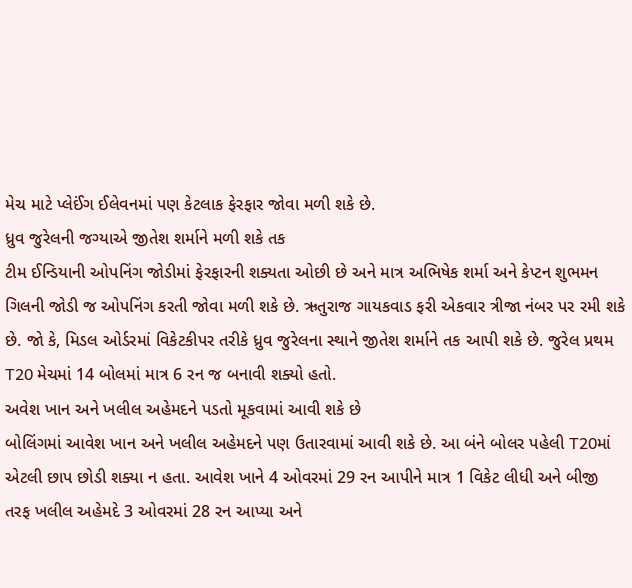મેચ માટે પ્લેઈંગ ઈલેવનમાં પણ કેટલાક ફેરફાર જોવા મળી શકે છે.
ધ્રુવ જુરેલની જગ્યાએ જીતેશ શર્માને મળી શકે તક
ટીમ ઈન્ડિયાની ઓપનિંગ જોડીમાં ફેરફારની શક્યતા ઓછી છે અને માત્ર અભિષેક શર્મા અને કેપ્ટન શુભમન ગિલની જોડી જ ઓપનિંગ કરતી જોવા મળી શકે છે. ઋતુરાજ ગાયકવાડ ફરી એકવાર ત્રીજા નંબર પર રમી શકે છે. જો કે, મિડલ ઓર્ડરમાં વિકેટકીપર તરીકે ધ્રુવ જુરેલના સ્થાને જીતેશ શર્માને તક આપી શકે છે. જુરેલ પ્રથમ T20 મેચમાં 14 બોલમાં માત્ર 6 રન જ બનાવી શક્યો હતો.
અવેશ ખાન અને ખલીલ અહેમદને પડતો મૂકવામાં આવી શકે છે
બોલિંગમાં આવેશ ખાન અને ખલીલ અહેમદને પણ ઉતારવામાં આવી શકે છે. આ બંને બોલર પહેલી T20માં એટલી છાપ છોડી શક્યા ન હતા. આવેશ ખાને 4 ઓવરમાં 29 રન આપીને માત્ર 1 વિકેટ લીધી અને બીજી તરફ ખલીલ અહેમદે 3 ઓવરમાં 28 રન આપ્યા અને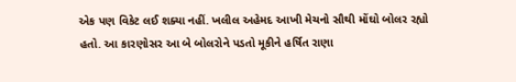એક પણ વિકેટ લઈ શક્યા નહીં. ખલીલ અહેમદ આખી મેચનો સૌથી મોંઘો બોલર રહ્યો હતો. આ કારણોસર આ બે બોલરોને પડતો મૂકીને હર્ષિત રાણા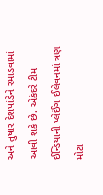અને તુષાર દેશપાંડેને રમાડવામાં આવી શકે છે. એકંદરે ટીમ ઈન્ડિયાની પ્લેઈંગ ઈલેવનમાં ત્રણ મોટા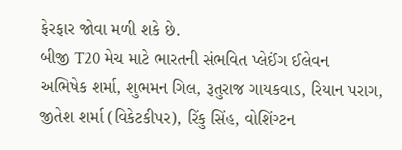ફેરફાર જોવા મળી શકે છે.
બીજી T20 મેચ માટે ભારતની સંભવિત પ્લેઈંગ ઈલેવન
અભિષેક શર્મા, શુભમન ગિલ, રૂતુરાજ ગાયકવાડ, રિયાન પરાગ, જીતેશ શર્મા (વિકેટકીપર), રિંકુ સિંહ, વોશિંગ્ટન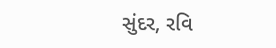સુંદર, રવિ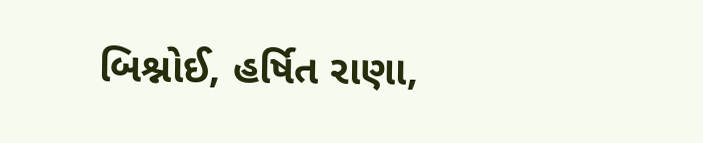બિશ્નોઈ, હર્ષિત રાણા,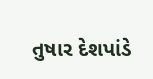તુષાર દેશપાંડે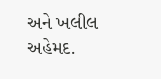અને ખલીલ અહેમદ.